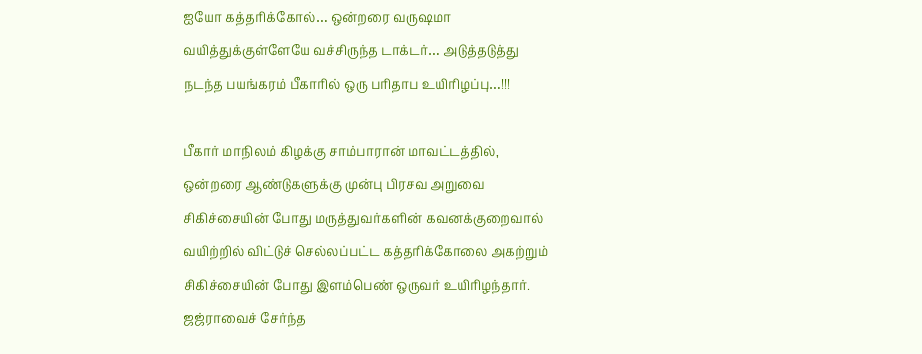ஐயோ கத்தரிக்கோல்… ஒன்றரை வருஷமா வயித்துக்குள்ளேயே வச்சிருந்த டாக்டர்… அடுத்தடுத்து நடந்த பயங்கரம் பீகாரில் ஒரு பரிதாப உயிரிழப்பு…!!!

பீகார் மாநிலம் கிழக்கு சாம்பாரான் மாவட்டத்தில், ஒன்றரை ஆண்டுகளுக்கு முன்பு பிரசவ அறுவை சிகிச்சையின் போது மருத்துவர்களின் கவனக்குறைவால் வயிற்றில் விட்டுச் செல்லப்பட்ட கத்தரிக்கோலை அகற்றும் சிகிச்சையின் போது இளம்பெண் ஒருவர் உயிரிழந்தார். ஜஜ்ராவைச் சேர்ந்த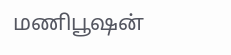மணிபூஷன்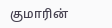குமாரின்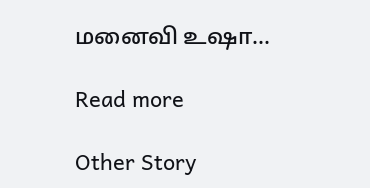மனைவி உஷா…

Read more

Other Story